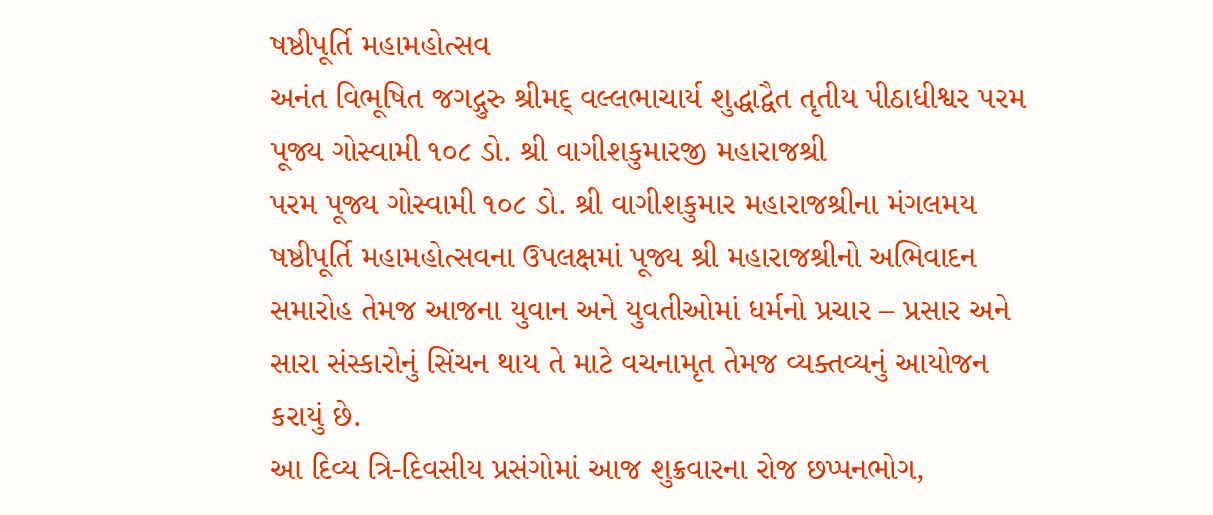ષષ્ઠીપૂર્તિ મહામહોત્સવ
અનંત વિભૂષિત જગદ્ગુરુ શ્રીમદ્ વલ્લભાચાર્ય શુદ્ધાદ્વૈત તૃતીય પીઠાધીશ્વર પરમ પૂજ્ય ગોસ્વામી ૧૦૮ ડો. શ્રી વાગીશકુમારજી મહારાજશ્રી
પરમ પૂજ્ય ગોસ્વામી ૧૦૮ ડો. શ્રી વાગીશકુમાર મહારાજશ્રીના મંગલમય ષષ્ઠીપૂર્તિ મહામહોત્સવના ઉપલક્ષમાં પૂજ્ય શ્રી મહારાજશ્રીનો અભિવાદન સમારોહ તેમજ આજના યુવાન અને યુવતીઓમાં ધર્મનો પ્રચાર – પ્રસાર અને સારા સંસ્કારોનું સિંચન થાય તે માટે વચનામૃત તેમજ વ્યક્તવ્યનું આયોજન કરાયું છે.
આ દિવ્ય ત્રિ-દિવસીય પ્રસંગોમાં આજ શુક્રવારના રોજ છપ્પનભોગ,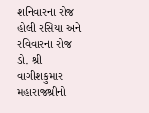શનિવારના રોજ હોલી રસિયા અને રવિવારના રોજ ડો. શ્રી વાગીશકુમાર મહારાજશ્રીનો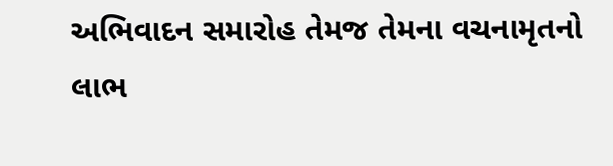અભિવાદન સમારોહ તેમજ તેમના વચનામૃતનો લાભ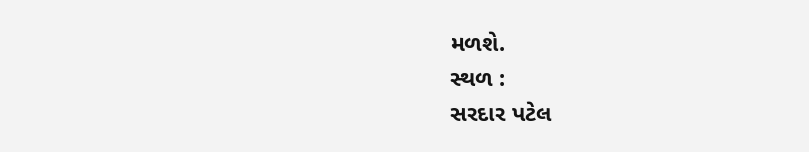મળશે.
સ્થળ :
સરદાર પટેલ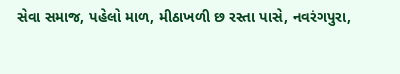સેવા સમાજ, પહેલો માળ, મીઠાખળી છ રસ્તા પાસે, નવરંગપુરા,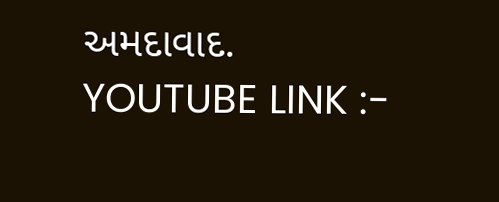અમદાવાદ.
YOUTUBE LINK :-